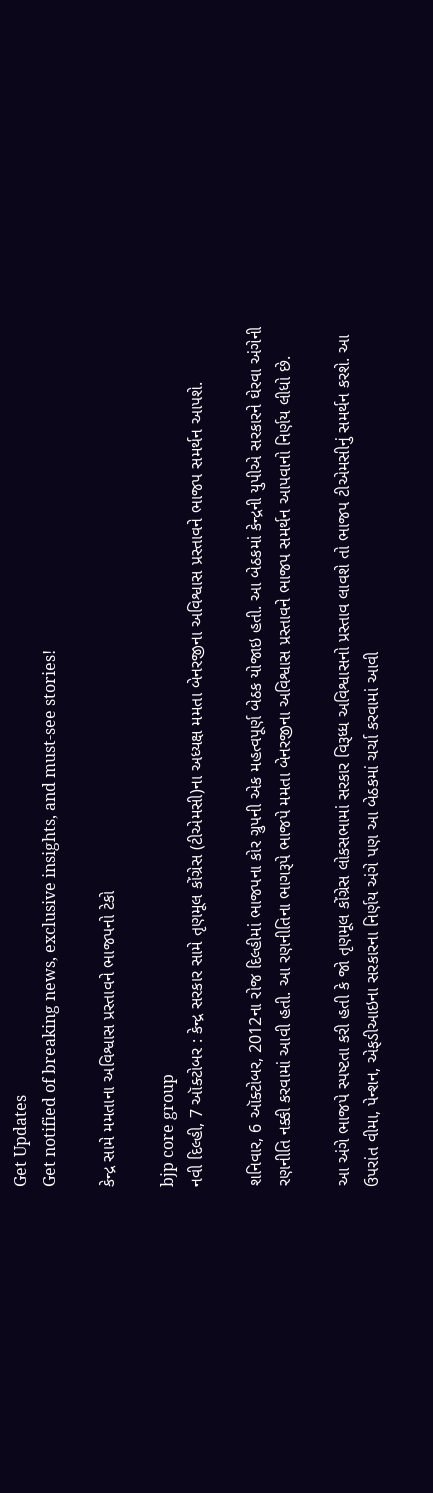Get Updates
Get notified of breaking news, exclusive insights, and must-see stories!

કેન્દ્ર સામે મમતાના અવિશ્વાસ પ્રસ્તાવને ભાજપનો ટેકો

bjp core group
નવી દિલ્હી, 7 ઑક્ટોબર : કેન્દ્ર સરકાર સામે તૃણમૂલ કોંગ્રેસ (ટીએમસી)ના અધ્યક્ષ મમતા બેનરજીના અવિશ્વાસ પ્રસ્તાવને ભાજપ સમર્થન આપશે.

શનિવાર, 6 ઑક્ટોબર, 2012ના રોજ દિલ્હીમાં ભાજપના કોર ગ્રુપની એક મહત્વપૂર્ણ બેઠક યોજાઇ હતી. આ બેઠકમાં કેન્દ્રની યુપીએ સરકારને ઘેરવા અંગેની રણનીતિ નક્કી કરવામાં આવી હતી. આ રણનીતિના ભાગરૂપે ભાજપે મમતા બેનરજીના અવિશ્વાસ પ્રસ્તાવને ભાજપ સમર્થન આપવાનો નિર્ણય લીધો છે.

આ અંગે ભાજપે સ્પષ્ટતા કરી હતી કે જો તૃણમૂલ કોંગ્રેસ લોકસભામાં સરકાર વિરૂધ્ધ અવિશ્વાસનો પ્રસ્તાવ લાવશે તો ભાજપ ટીએમસીનું સમર્થન કરશે. આ ઉપરાંત વીમા, પેન્શન, એફડીઆઇના સરકારના નિર્ણય અંગે પણ આ બેઠકમાં ચર્ચા કરવામાં આવી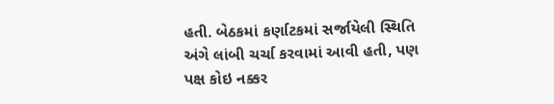હતી. બેઠકમાં કર્ણાટકમાં સર્જાયેલી સ્થિતિ અંગે લાંબી ચર્ચા કરવામાં આવી હતી, પણ પક્ષ કોઇ નક્કર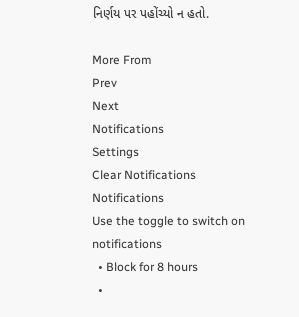નિર્ણય પર પહોંચ્યો ન હતો.

More From
Prev
Next
Notifications
Settings
Clear Notifications
Notifications
Use the toggle to switch on notifications
  • Block for 8 hours
  •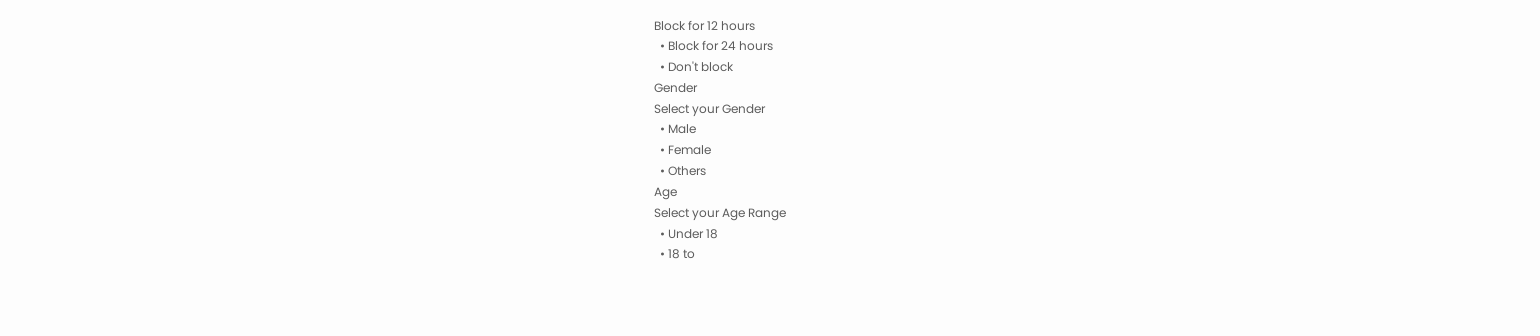Block for 12 hours
  • Block for 24 hours
  • Don't block
Gender
Select your Gender
  • Male
  • Female
  • Others
Age
Select your Age Range
  • Under 18
  • 18 to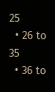25
  • 26 to 35
  • 36 to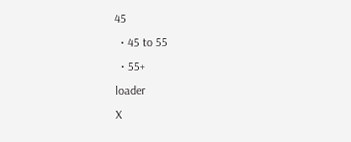45
  • 45 to 55
  • 55+
loader
X